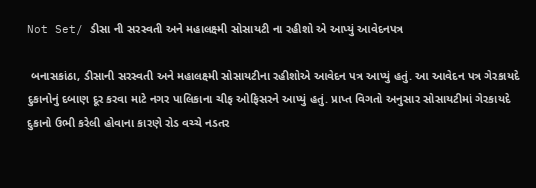Not Set/ ડીસા ની સરસ્વતી અને મહાલક્ષ્મી સોસાયટી ના રહીશો એ આપ્યું આવેદનપત્ર

 બનાસકાંઠા, ડીસાની સરસ્વતી અને મહાલક્ષ્મી સોસાયટીના રહીશોએ આવેદન પત્ર આપ્યું હતું. આ આવેદન પત્ર ગેરકાયદે દુકાનોનું દબાણ દૂર કરવા માટે નગર પાલિકાના ચીફ ઓફિસરને આપ્યું હતું. પ્રાપ્ત વિગતો અનુસાર સોસાયટીમાં ગેરકાયદે દુકાનો ઉભી કરેલી હોવાના કારણે રોડ વચ્ચે નડતર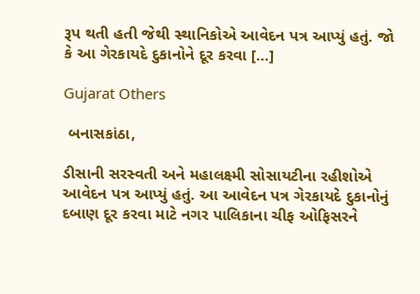રૂપ થતી હતી જેથી સ્થાનિકોએ આવેદન પત્ર આપ્યું હતું. જો કે આ ગેરકાયદે દુકાનોને દૂર કરવા […]

Gujarat Others

 બનાસકાંઠા,

ડીસાની સરસ્વતી અને મહાલક્ષ્મી સોસાયટીના રહીશોએ આવેદન પત્ર આપ્યું હતું. આ આવેદન પત્ર ગેરકાયદે દુકાનોનું દબાણ દૂર કરવા માટે નગર પાલિકાના ચીફ ઓફિસરને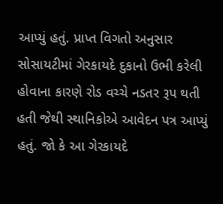આપ્યું હતું. પ્રાપ્ત વિગતો અનુસાર સોસાયટીમાં ગેરકાયદે દુકાનો ઉભી કરેલી હોવાના કારણે રોડ વચ્ચે નડતર રૂપ થતી હતી જેથી સ્થાનિકોએ આવેદન પત્ર આપ્યું હતું. જો કે આ ગેરકાયદે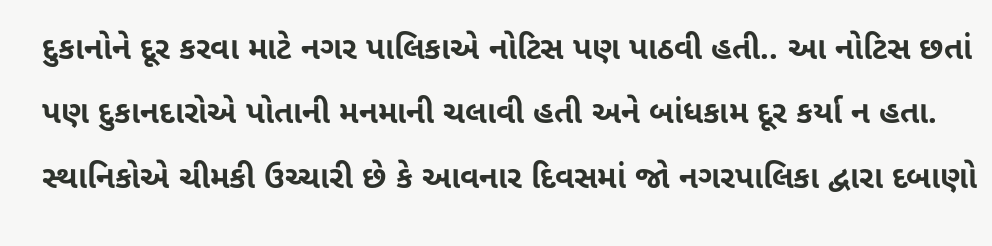દુકાનોને દૂર કરવા માટે નગર પાલિકાએ નોટિસ પણ પાઠવી હતી.. આ નોટિસ છતાં પણ દુકાનદારોએ પોતાની મનમાની ચલાવી હતી અને બાંધકામ દૂર કર્યા ન હતા. સ્થાનિકોએ ચીમકી ઉચ્ચારી છે કે આવનાર દિવસમાં જો નગરપાલિકા દ્વારા દબાણો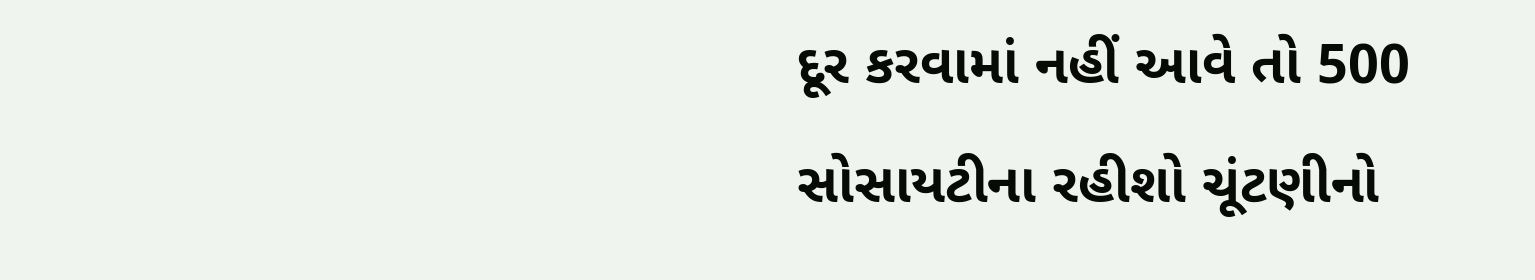દૂર કરવામાં નહીં આવે તો 500 સોસાયટીના રહીશો ચૂંટણીનો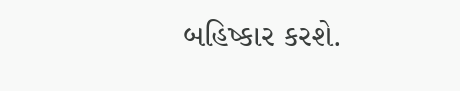બહિષ્કાર કરશે.